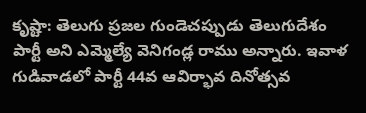కృష్టా: తెలుగు ప్రజల గుండెచప్పుడు తెలుగుదేశం పార్టీ అని ఎమ్మెల్యే వెనిగండ్ల రాము అన్నారు. ఇవాళ గుడివాడలో పార్టీ 44వ ఆవిర్భావ దినోత్సవ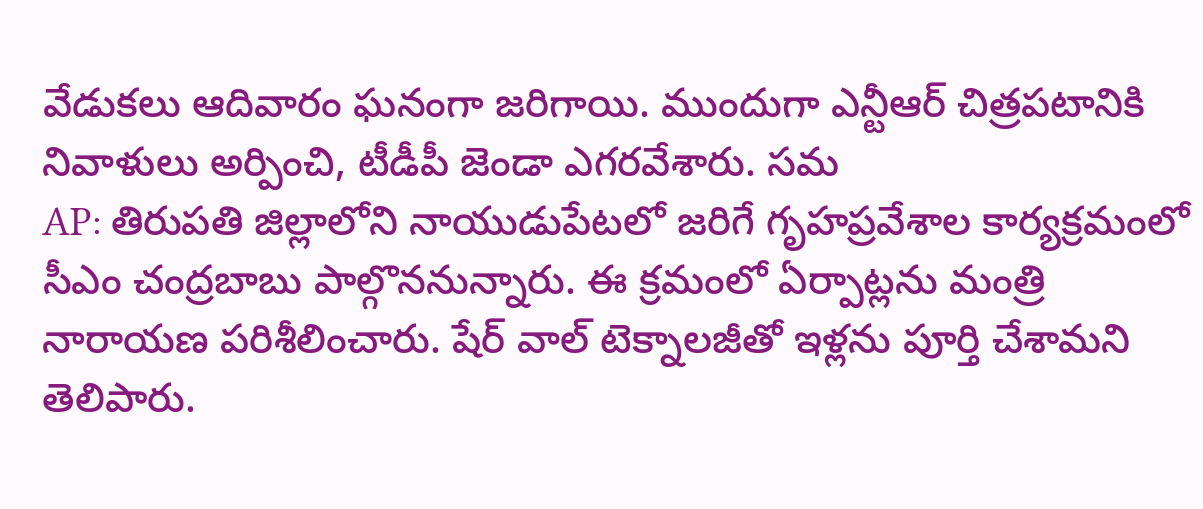వేడుకలు ఆదివారం ఘనంగా జరిగాయి. ముందుగా ఎన్టీఆర్ చిత్రపటానికి నివాళులు అర్పించి, టీడీపీ జెండా ఎగరవేశారు. సమ
AP: తిరుపతి జిల్లాలోని నాయుడుపేటలో జరిగే గృహప్రవేశాల కార్యక్రమంలో సీఎం చంద్రబాబు పాల్గొననున్నారు. ఈ క్రమంలో ఏర్పాట్లను మంత్రి నారాయణ పరిశీలించారు. షేర్ వాల్ టెక్నాలజీతో ఇళ్లను పూర్తి చేశామని తెలిపారు.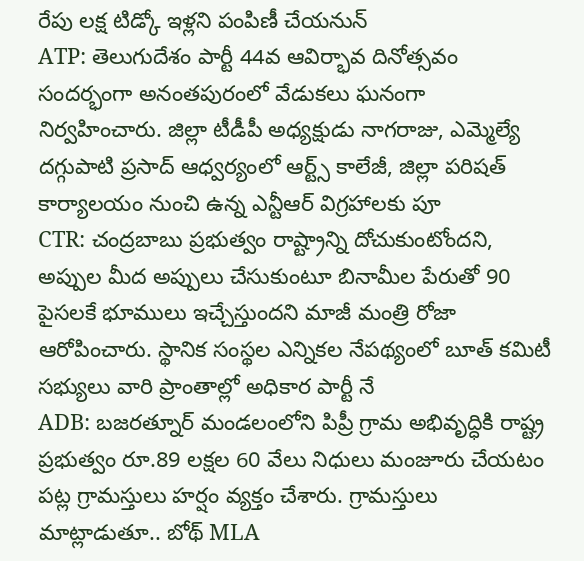రేపు లక్ష టిడ్కో ఇళ్లని పంపిణీ చేయనున్
ATP: తెలుగుదేశం పార్టీ 44వ ఆవిర్భావ దినోత్సవం సందర్భంగా అనంతపురంలో వేడుకలు ఘనంగా నిర్వహించారు. జిల్లా టీడీపీ అధ్యక్షుడు నాగరాజు, ఎమ్మెల్యే దగ్గుపాటి ప్రసాద్ ఆధ్వర్యంలో ఆర్ట్స్ కాలేజీ, జిల్లా పరిషత్ కార్యాలయం నుంచి ఉన్న ఎన్టీఆర్ విగ్రహాలకు పూ
CTR: చంద్రబాబు ప్రభుత్వం రాష్ట్రాన్ని దోచుకుంటోందని, అప్పుల మీద అప్పులు చేసుకుంటూ బినామీల పేరుతో 90 పైసలకే భూములు ఇచ్చేస్తుందని మాజీ మంత్రి రోజా ఆరోపించారు. స్థానిక సంస్థల ఎన్నికల నేపథ్యంలో బూత్ కమిటీ సభ్యులు వారి ప్రాంతాల్లో అధికార పార్టీ నే
ADB: బజరత్నూర్ మండలంలోని పిప్రీ గ్రామ అభివృద్ధికి రాష్ట్ర ప్రభుత్వం రూ.89 లక్షల 60 వేలు నిధులు మంజూరు చేయటం పట్ల గ్రామస్తులు హర్షం వ్యక్తం చేశారు. గ్రామస్తులు మాట్లాడుతూ.. బోథ్ MLA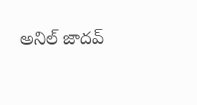అనిల్ జాదవ్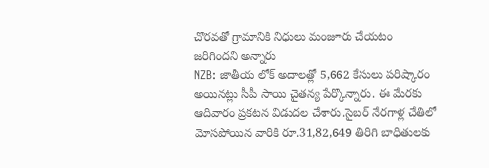చొరవతో గ్రామానికి నిధులు మంజూరు చేయటం జరిగిందని అన్నారు
NZB: జాతీయ లోక్ అదాలత్లో 5,662 కేసులు పరిష్కారం అయినట్లు సీపీ సాయి చైతన్య పేర్కొన్నారు. ఈ మేరకు ఆదివారం ప్రకటన విడుదల చేశారు.సైబర్ నేరగాళ్ల చేతిలో మోసపోయిన వారికి రూ.31,82,649 తిరిగి బాధితులకు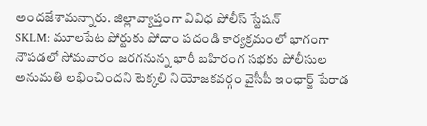అందజేశామన్నారు. జిల్లావ్యాప్తంగా వివిధ పోలీస్ స్టేషన్
SKLM: మూలపేట పోర్టుకు పోదాం పదండి కార్యక్రమంలో భాగంగా నౌపడలో సోమవారం జరగనున్న భారీ బహిరంగ సభకు పోలీసుల అనుమతి లభించిందని టెక్కలి నియోజకవర్గం వైసీపీ ఇంఛార్జ్ పేరాడ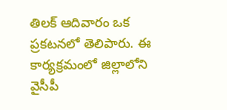తిలక్ ఆదివారం ఒక ప్రకటనలో తెలిపారు. ఈ కార్యక్రమంలో జిల్లాలోని వైసీపీ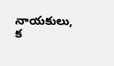నాయకులు, క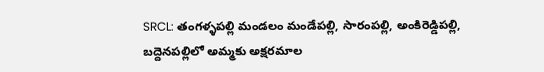SRCL: తంగళ్ళపల్లి మండలం మండేపల్లి, సారంపల్లి, అంకిరెడ్డిపల్లి, బద్దెనపల్లిలో అమ్మకు అక్షరమాల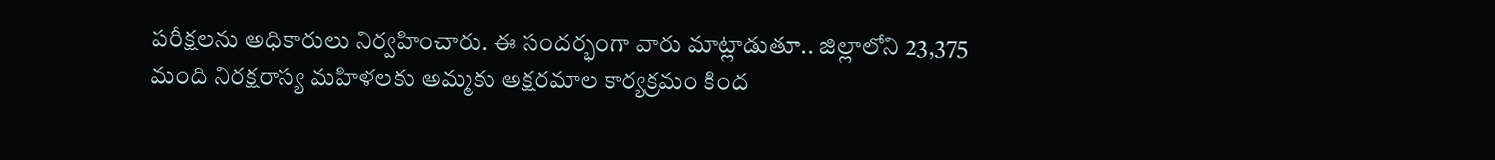పరీక్షలను అధికారులు నిర్వహించారు. ఈ సందర్భంగా వారు మాట్లాడుతూ.. జిల్లాలోని 23,375 మంది నిరక్షరాస్య మహిళలకు అమ్మకు అక్షరమాల కార్యక్రమం కింద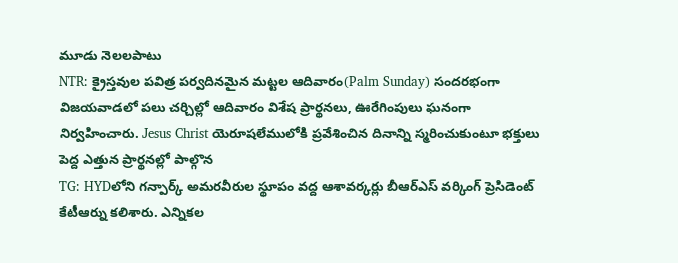మూడు నెలలపాటు
NTR: క్రైస్తవుల పవిత్ర పర్వదినమైన మట్టల ఆదివారం(Palm Sunday) సందరభంగా విజయవాడలో పలు చర్చిల్లో ఆదివారం విశేష ప్రార్థనలు, ఊరేగింపులు ఘనంగా నిర్వహించారు. Jesus Christ యెరూషలేములోకి ప్రవేశించిన దినాన్ని స్మరించుకుంటూ భక్తులు పెద్ద ఎత్తున ప్రార్థనల్లో పాల్గొన
TG: HYDలోని గన్పార్క్ అమరవీరుల స్థూపం వద్ద ఆశావర్కర్లు బీఆర్ఎస్ వర్కింగ్ ప్రెసిడెంట్ కేటీఆర్ను కలిశారు. ఎన్నికల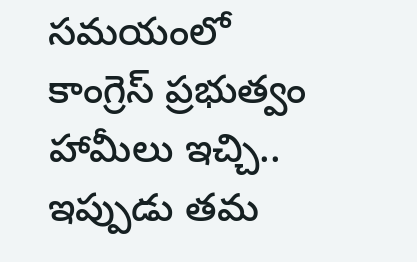సమయంలో కాంగ్రెస్ ప్రభుత్వం హామీలు ఇచ్చి.. ఇప్పుడు తమ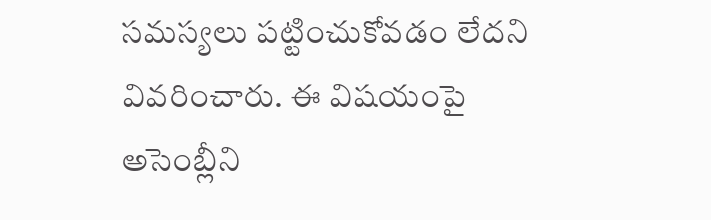సమస్యలు పట్టించుకోవడం లేదని వివరించారు. ఈ విషయంపై అసెంబ్లీని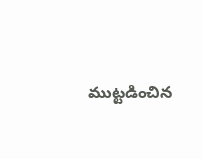ముట్టడించిన